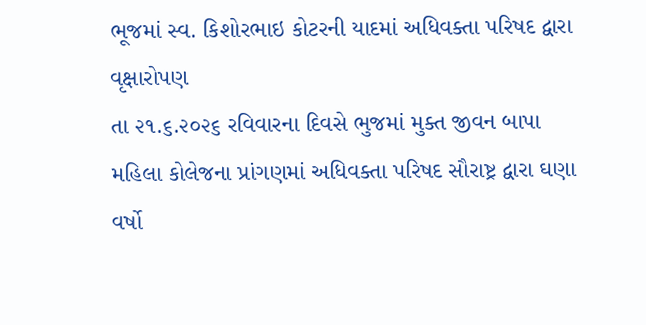ભૂજમાં સ્વ. કિશોરભાઇ કોટરની યાદમાં અધિવક્તા પરિષદ દ્વારા વૃક્ષારોપણ
તા ૨૧.૬.૨૦૨૬ રવિવારના દિવસે ભુજમાં મુક્ત જીવન બાપા મહિલા કોલેજના પ્રાંગણમાં અધિવક્તા પરિષદ સૌરાષ્ટ્ર દ્વારા ઘણા વર્ષો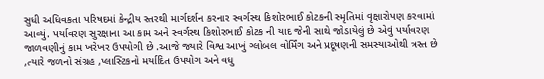સુધી અધિવકતા પરિષદમાં કેન્દ્રીય સ્તરથી માર્ગદર્શન કરનાર સ્વર્ગસ્થ કિશોરભાઈ કોટકની સ્મૃતિમાં વૃક્ષારોપણ કરવામાં આવ્યું. પર્યાવરણ સુરક્ષાના આ કામ અને સ્વર્ગસ્થ કિશોરભાઈ કોટક ની યાદ જેની સાથે જોડાયેલું છે એવું પર્યાવરણ જાળવણીનું કામ ખરેખર ઉપયોગી છે .આજે જ્યારે વિશ્વ આખું ગ્લોબલ વોર્મિંગ અને પ્રદૂષણની સમસ્યાઓથી ત્રસ્ત છે ,ત્યારે જળનો સંગ્રહ ,પ્લાસ્ટિકનો મર્યાદિત ઉપયોગ અને વધુ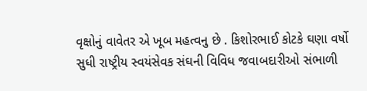વૃક્ષોનું વાવેતર એ ખૂબ મહત્વનુ છે . કિશોરભાઈ કોટકે ઘણા વર્ષો સુધી રાષ્ટ્રીય સ્વયંસેવક સંઘની વિવિધ જવાબદારીઓ સંભાળી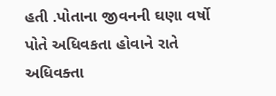હતી .પોતાના જીવનની ઘણા વર્ષો પોતે અધિવકતા હોવાને રાતે અધિવક્તા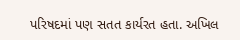પરિષદમાં પણ સતત કાર્યરત હતા. અખિલ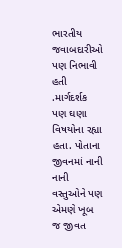ભારતીય જવાબદારીઓ પણ નિભાવી હતી .માર્ગદર્શક પણ ઘણા વિષયોના રહ્યા હતા. પોતાના જીવનમાં નાની નાની વસ્તુઓને પણ એમણે ખૂબ જ જીવત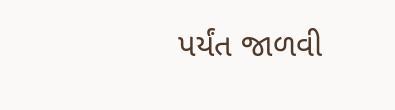પર્યંત જાળવી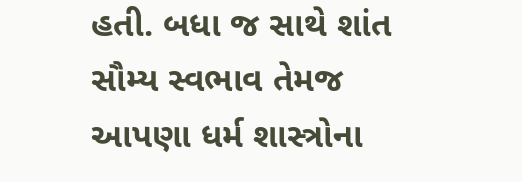હતી. બધા જ સાથે શાંત સૌમ્ય સ્વભાવ તેમજ આપણા ધર્મ શાસ્ત્રોના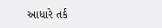આધારે તર્ક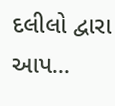દલીલો દ્વારા આપ...